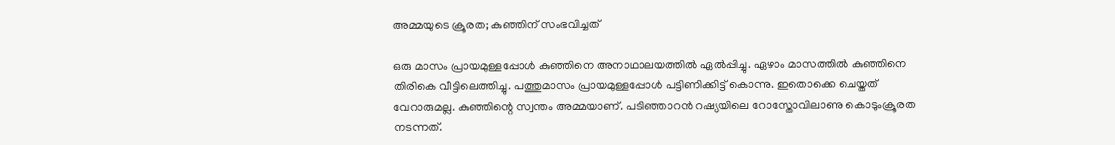അമ്മയുടെ ക്രൂരത; കുഞ്ഞിന് സംഭവിച്ചത്

ഒരു മാസം പ്രായമുള്ളപ്പോൾ കുഞ്ഞിനെ അനാഥാലയത്തിൽ ഏൽപ്പിച്ചു. ഏഴാം മാസത്തിൽ കുഞ്ഞിനെ തിരികെ വീട്ടിലെത്തിച്ചു. പത്തുമാസം പ്രായമുള്ളപ്പോൾ പട്ടിണിക്കിട്ട് കൊന്നു. ഇതൊക്കെ ചെയ്തത് വേറാരുമല്ല. കുഞ്ഞിന്റെ സ്വന്തം അമ്മയാണ്. പടിഞ്ഞാറൻ റഷ്യയിലെ റോസ്തോവിലാണു കൊടുംക്രൂരത നടന്നത്.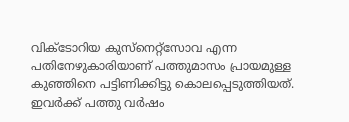വിക്ടോറിയ കുസ്നെറ്റ്സോവ എന്ന പതിനേഴുകാരിയാണ് പത്തുമാസം പ്രായമുള്ള കുഞ്ഞിനെ പട്ടിണിക്കിട്ടു കൊലപ്പെടുത്തിയത്. ഇവർക്ക് പത്തു വർഷം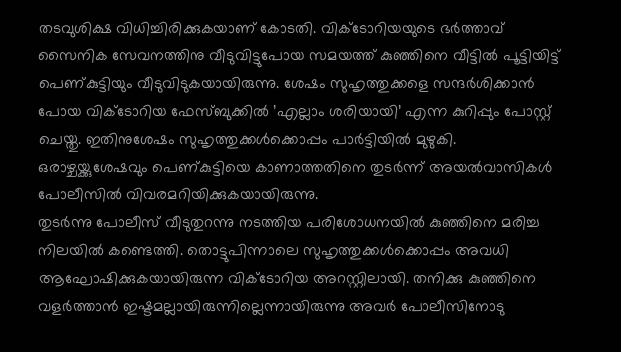തടവുശിക്ഷ വിധിച്ചിരിക്കുകയാണ് കോടതി. വിക്ടോറിയയുടെ ഭർത്താവ് സൈനിക സേവനത്തിനു വീടുവിട്ടുപോയ സമയത്ത് കുഞ്ഞിനെ വീട്ടിൽ പൂട്ടിയിട്ട് പെണ്കുട്ടിയും വീടുവിടുകയായിരുന്നു. ശേഷം സുഹൃത്തുക്കളെ സന്ദർശിക്കാൻ പോയ വിക്ടോറിയ ഫേസ്ബുക്കിൽ ’എല്ലാം ശരിയായി’ എന്ന കുറിപ്പും പോസ്റ്റ് ചെയ്തു. ഇതിനുശേഷം സുഹൃത്തുക്കൾക്കൊപ്പം പാർട്ടിയിൽ മുഴുകി. ഒരാഴ്ചയ്ക്കുശേഷവും പെണ്കുട്ടിയെ കാണാത്തതിനെ തുടർന്ന് അയൽവാസികൾ പോലീസിൽ വിവരമറിയിക്കുകയായിരുന്നു.
തുടർന്നു പോലീസ് വീടുതുറന്നു നടത്തിയ പരിശോധനയിൽ കുഞ്ഞിനെ മരിച്ച നിലയിൽ കണ്ടെത്തി. തൊട്ടുപിന്നാലെ സുഹൃത്തുക്കൾക്കൊപ്പം അവധി ആഘോഷിക്കുകയായിരുന്ന വിക്ടോറിയ അറസ്റ്റിലായി. തനിക്കു കുഞ്ഞിനെ വളർത്താൻ ഇഷ്ടമല്ലായിരുന്നില്ലെന്നായിരുന്നു അവർ പോലീസിനോടു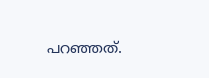പറഞ്ഞത്.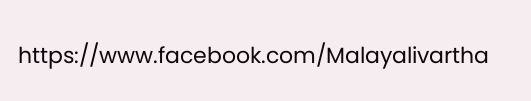https://www.facebook.com/Malayalivartha